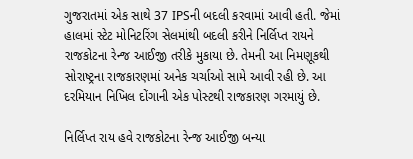ગુજરાતમાં એક સાથે 37 IPSની બદલી કરવામાં આવી હતી. જેમાં હાલમાં સ્ટેટ મોનિટરિંગ સેલમાંથી બદલી કરીને નિર્લિપ્ત રાયને રાજકોટના રેન્જ આઈજી તરીકે મુકાયા છે. તેમની આ નિમણૂકથી સોરાષ્ટ્રના રાજકારણમાં અનેક ચર્ચાઓ સામે આવી રહી છે. આ દરમિયાન નિખિલ દોંગાની એક પોસ્ટથી રાજકારણ ગરમાયું છે.

નિર્લિપ્ત રાય હવે રાજકોટના રેન્જ આઈજી બન્યા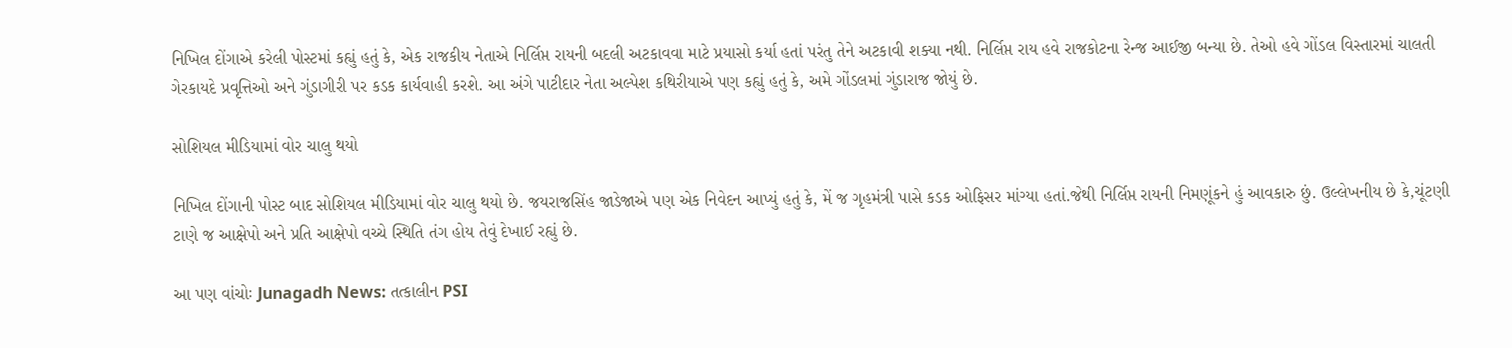નિખિલ દોંગાએ કરેલી પોસ્ટમાં કહ્યું હતું કે, એક રાજકીય નેતાએ નિર્લિપ્ત રાયની બદલી અટકાવવા માટે પ્રયાસો કર્યા હતાં પરંતુ તેને અટકાવી શક્યા નથી. નિર્લિપ્ત રાય હવે રાજકોટના રેન્જ આઈજી બન્યા છે. તેઓ હવે ગોંડલ વિસ્તારમાં ચાલતી ગેરકાયદે પ્રવૃત્તિઓ અને ગુંડાગીરી પર કડક કાર્યવાહી કરશે. આ અંગે પાટીદાર નેતા અલ્પેશ કથિરીયાએ પણ કહ્યું હતું કે, અમે ગોંડલમાં ગુંડારાજ જોયું છે.

સોશિયલ મીડિયામાં વોર ચાલુ થયો

નિખિલ દોંગાની પોસ્ટ બાદ સોશિયલ મીડિયામાં વોર ચાલુ થયો છે. જયરાજસિંહ જાડેજાએ પણ એક નિવેદન આપ્યું હતું કે, મેં જ ગૃહમંત્રી પાસે કડક ઓફિસર માંગ્યા હતાં.જેથી નિર્લિપ્ત રાયની નિમણૂંકને હું આવકારુ છું. ઉલ્લેખનીય છે કે,ચૂંટણી ટાણે જ આક્ષેપો અને પ્રતિ આક્ષેપો વચ્ચે સ્થિતિ તંગ હોય તેવું દેખાઈ રહ્યું છે.

આ પણ વાંચોઃ Junagadh News: તત્કાલીન PSI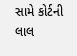સામે કોર્ટની લાલ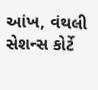આંખ, વંથલી સેશન્સ કોર્ટે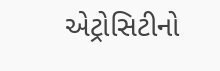એટ્રોસિટીનો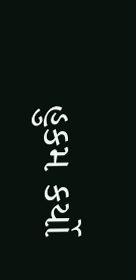હુકમ કર્યો